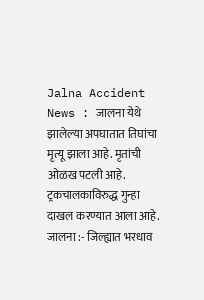Jalna Accident News : जालना येथे झालेल्या अपघातात तिघांचा मृत्यू झाला आहे. मृतांची ओळख पटली आहे. ट्रकचालकाविरुद्ध गुन्हा दाखल करण्यात आला आहे.
जालना :- जिल्ह्यात भरधाव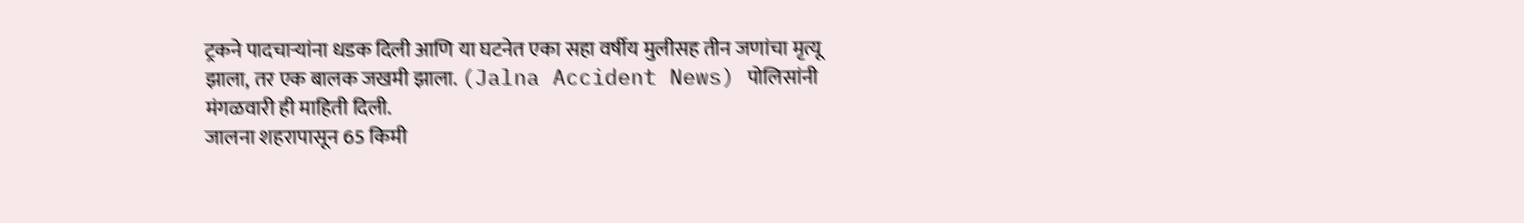ट्रकने पादचाऱ्यांना धडक दिली आणि या घटनेत एका सहा वर्षीय मुलीसह तीन जणांचा मृत्यू झाला, तर एक बालक जखमी झाला. (Jalna Accident News) पोलिसांनी मंगळवारी ही माहिती दिली.
जालना शहरापासून 65 किमी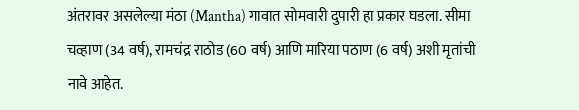अंतरावर असलेल्या मंठा (Mantha) गावात सोमवारी दुपारी हा प्रकार घडला. सीमा चव्हाण (34 वर्ष), रामचंद्र राठोड (60 वर्ष) आणि मारिया पठाण (6 वर्ष) अशी मृतांची नावे आहेत.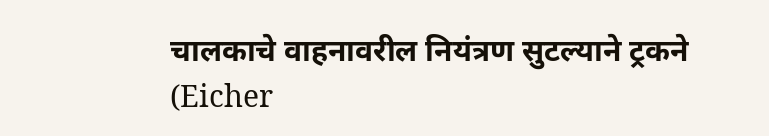चालकाचे वाहनावरील नियंत्रण सुटल्याने ट्रकने (Eicher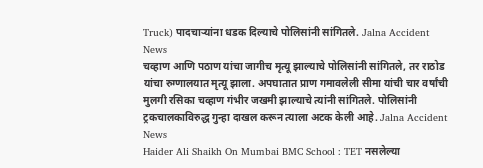Truck) पादचाऱ्यांना धडक दिल्याचे पोलिसांनी सांगितले. Jalna Accident News
चव्हाण आणि पठाण यांचा जागीच मृत्यू झाल्याचे पोलिसांनी सांगितले, तर राठोड यांचा रुग्णालयात मृत्यू झाला. अपघातात प्राण गमावलेली सीमा यांची चार वर्षांची मुलगी रसिका चव्हाण गंभीर जखमी झाल्याचे त्यांनी सांगितले. पोलिसांनी ट्रकचालकाविरुद्ध गुन्हा दाखल करून त्याला अटक केली आहे. Jalna Accident News
Haider Ali Shaikh On Mumbai BMC School : TET नसलेल्या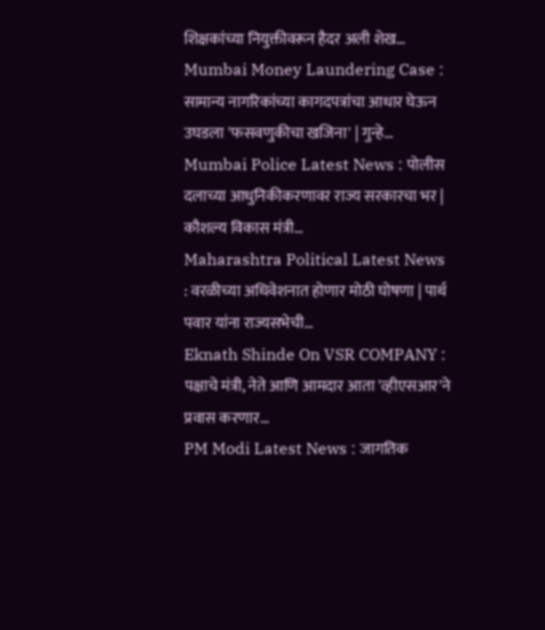शिक्षकांच्या नियुक्तीवरून हैदर अली शेख…
Mumbai Money Laundering Case : सामान्य नागरिकांच्या कागदपत्रांचा आधार घेऊन उघडला 'फसवणुकीचा खजिना' | गुन्हे…
Mumbai Police Latest News : पोलीस दलाच्या आधुनिकीकरणावर राज्य सरकारचा भर | कौशल्य विकास मंत्री…
Maharashtra Political Latest News : वरळीच्या अधिवेशनात होणार मोठी घोषणा | पार्थ पवार यांना राज्यसभेची…
Eknath Shinde On VSR COMPANY : पक्षाचे मंत्री, नेते आणि आमदार आता 'व्हीएसआर'ने प्रवास करणार…
PM Modi Latest News : जागतिक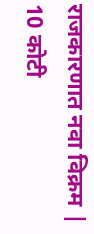राजकारणात नवा विक्रम | 10 कोटी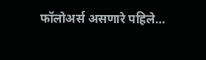फॉलोअर्स असणारे पहिले…